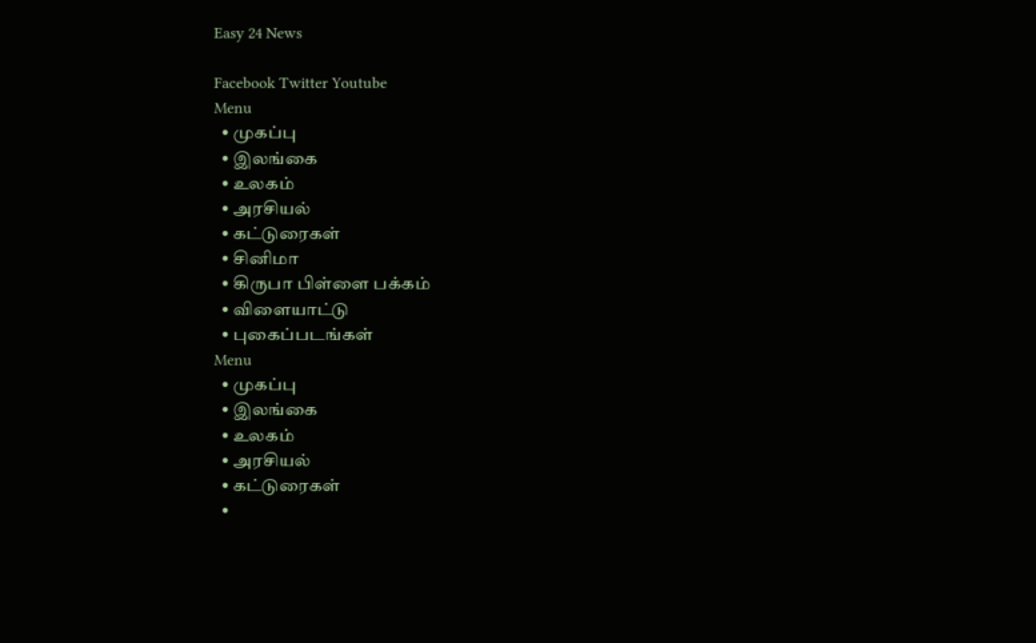Easy 24 News

Facebook Twitter Youtube
Menu
  • முகப்பு
  • இலங்கை
  • உலகம்
  • அரசியல்
  • கட்டுரைகள்
  • சினிமா
  • கிருபா பிள்ளை பக்கம்
  • விளையாட்டு
  • புகைப்படங்கள்
Menu
  • முகப்பு
  • இலங்கை
  • உலகம்
  • அரசியல்
  • கட்டுரைகள்
  •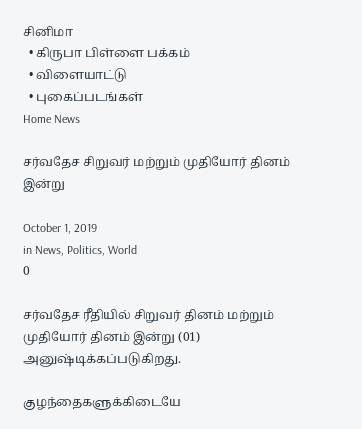சினிமா
  • கிருபா பிள்ளை பக்கம்
  • விளையாட்டு
  • புகைப்படங்கள்
Home News

சர்வதேச சிறுவர் மற்றும் முதியோர் தினம் இன்று

October 1, 2019
in News, Politics, World
0

சர்வதேச ரீதியில் சிறுவர் தினம் மற்றும் முதியோர் தினம் இன்று (01) அனுஷ்டிக்கப்படுகிறது.

குழந்தைகளுக்கிடையே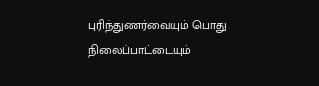புரிந்துணர்வையும் பொது நிலைப்பாட்டையும்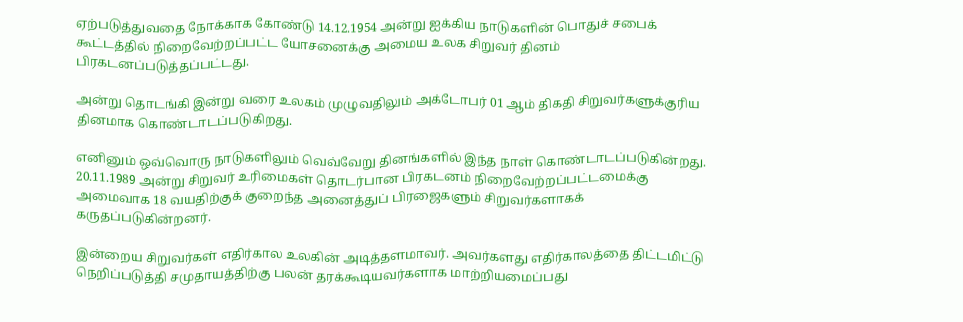ஏற்படுத்துவதை நோக்காக கோண்டு 14.12.1954 அன்று ஐக்கிய நாடுகளின் பொதுச் சபைக் கூட்டத்தில் நிறைவேற்றப்பட்ட யோசனைக்கு அமைய உலக சிறுவர் தினம் பிரகடனப்படுத்தப்பட்டது.

அன்று தொடங்கி இன்று வரை உலகம் முழுவதிலும் அக்டோபர் 01 ஆம் திகதி சிறுவர்களுக்குரிய தினமாக கொண்டாடப்படுகிறது.

எனினும் ஒவ்வொரு நாடுகளிலும் வெவ்வேறு தினங்களில் இந்த நாள் கொண்டாடப்படுகின்றது. 20.11.1989 அன்று சிறுவர் உரிமைகள் தொடர்பான பிரகடனம் நிறைவேற்றப்பட்டமைக்கு அமைவாக 18 வயதிற்குக் குறைந்த அனைத்துப் பிரஜைகளும் சிறுவர்களாகக் கருதப்படுகின்றனர்.

இன்றைய சிறுவர்கள் எதிர்கால உலகின் அடித்தளமாவர். அவர்களது எதிர்காலத்தை திட்டமிட்டு நெறிப்படுத்தி சமுதாயத்திற்கு பலன் தரக்கூடியவர்களாக மாற்றியமைப்பது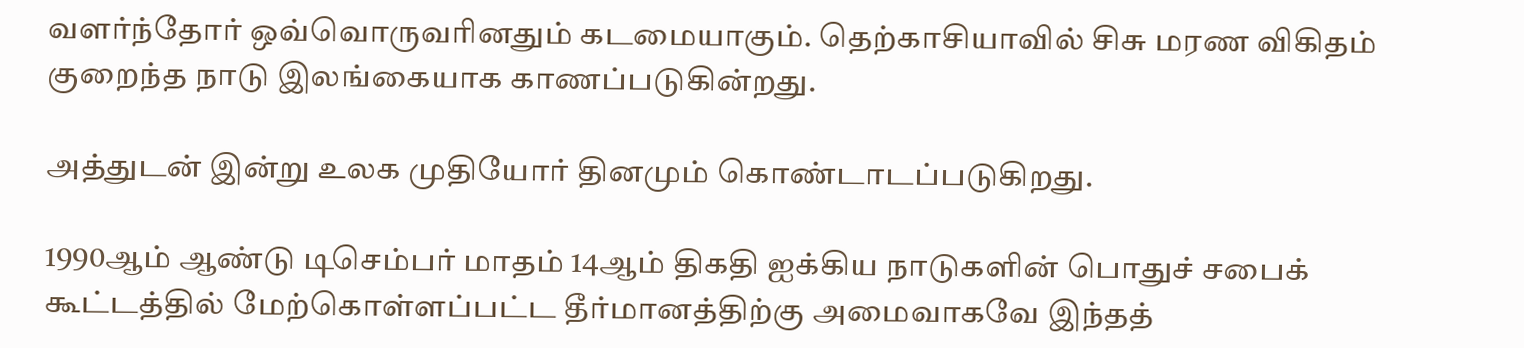வளர்ந்தோர் ஒவ்வொருவரினதும் கடமையாகும். தெற்காசியாவில் சிசு மரண விகிதம் குறைந்த நாடு இலங்கையாக காணப்படுகின்றது.

அத்துடன் இன்று உலக முதியோர் தினமும் கொண்டாடப்படுகிறது.

1990ஆம் ஆண்டு டிசெம்பர் மாதம் 14ஆம் திகதி ஐக்கிய நாடுகளின் பொதுச் சபைக் கூட்டத்தில் மேற்கொள்ளப்பட்ட தீர்மானத்திற்கு அமைவாகவே இந்தத்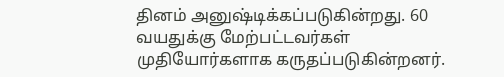தினம் அனுஷ்டிக்கப்படுகின்றது. 60 வயதுக்கு மேற்பட்டவர்கள் முதியோர்களாக கருதப்படுகின்றனர்.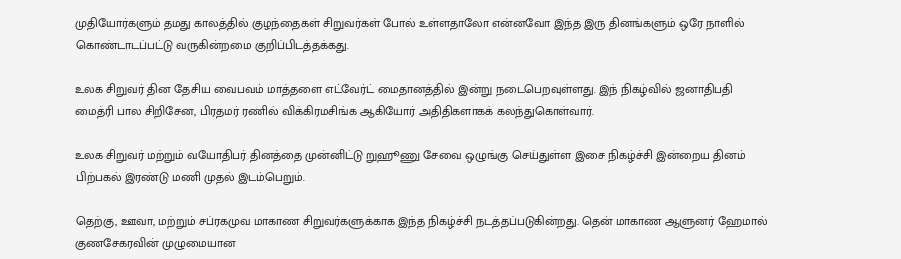முதியோர்களும் தமது காலத்தில் குழந்தைகள் சிறுவர்கள் போல் உள்ளதாலோ என்னவோ இந்த இரு தினங்களும் ஒரே நாளில் கொண்டாடப்பட்டு வருகின்றமை குறிப்பிடத்தக்கது.

உலக சிறுவர் தின தேசிய வைபவம் மாத்தளை எட்வேர்ட் மைதானத்தில் இன்று நடைபெறவுள்ளது. இந் நிகழ்வில் ஜனாதிபதி மைத்ரி பால சிறிசேன, பிரதமர் ரணில் விக்கிரமசிங்க ஆகியோர் அதிதிகளாகக் கலந்துகொள்வார்.

உலக சிறுவர் மற்றும் வயோதிபர் தினத்தை முன்னிட்டு றுஹூணு சேவை ஒழுங்கு செய்துள்ள இசை நிகழ்ச்சி இன்றைய தினம் பிற்பகல் இரண்டு மணி முதல் இடம்பெறும்.

தெற்கு, ஊவா, மற்றும் சப்ரகமுவ மாகாண சிறுவர்களுக்காக இந்த நிகழ்ச்சி நடத்தப்படுகின்றது. தென் மாகாண ஆளுனர் ஹேமால் குணசேகரவின் முழுமையான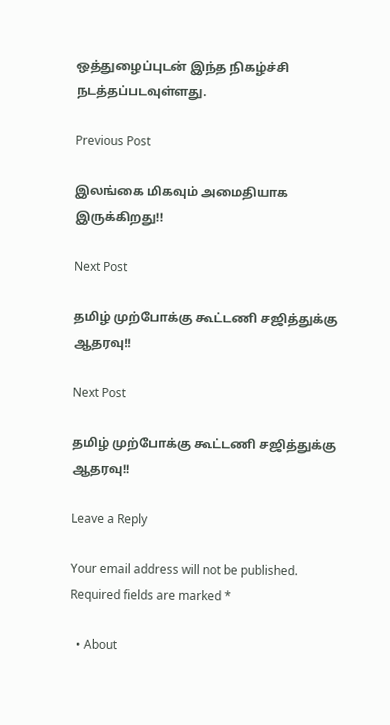ஒத்துழைப்புடன் இந்த நிகழ்ச்சி நடத்தப்படவுள்ளது.

Previous Post

இலங்கை மிகவும் அமைதியாக இருக்கிறது!!

Next Post

தமிழ் முற்போக்கு கூட்டணி சஜித்துக்கு ஆதரவு!!

Next Post

தமிழ் முற்போக்கு கூட்டணி சஜித்துக்கு ஆதரவு!!

Leave a Reply

Your email address will not be published. Required fields are marked *

  • About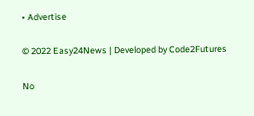• Advertise

© 2022 Easy24News | Developed by Code2Futures

No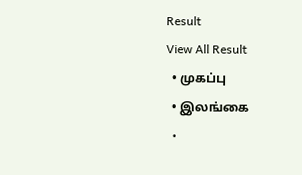Result
View All Result
  • முகப்பு
  • இலங்கை
  •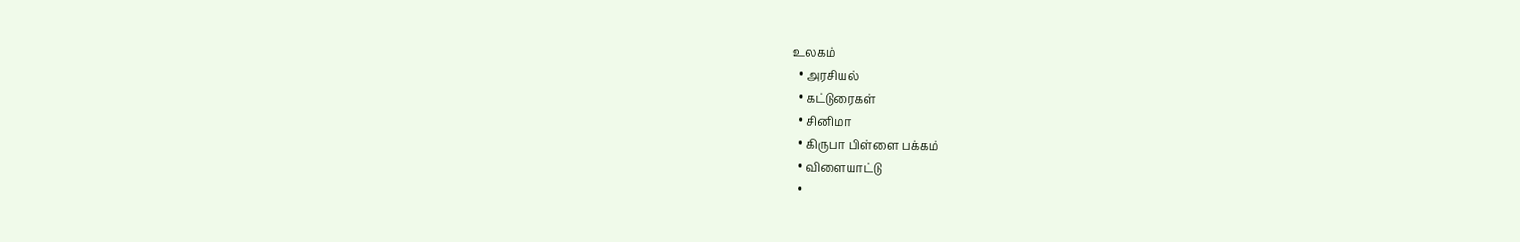உலகம்
  • அரசியல்
  • கட்டுரைகள்
  • சினிமா
  • கிருபா பிள்ளை பக்கம்
  • விளையாட்டு
  •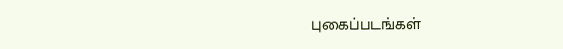புகைப்படங்கள்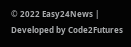© 2022 Easy24News | Developed by Code2Futures